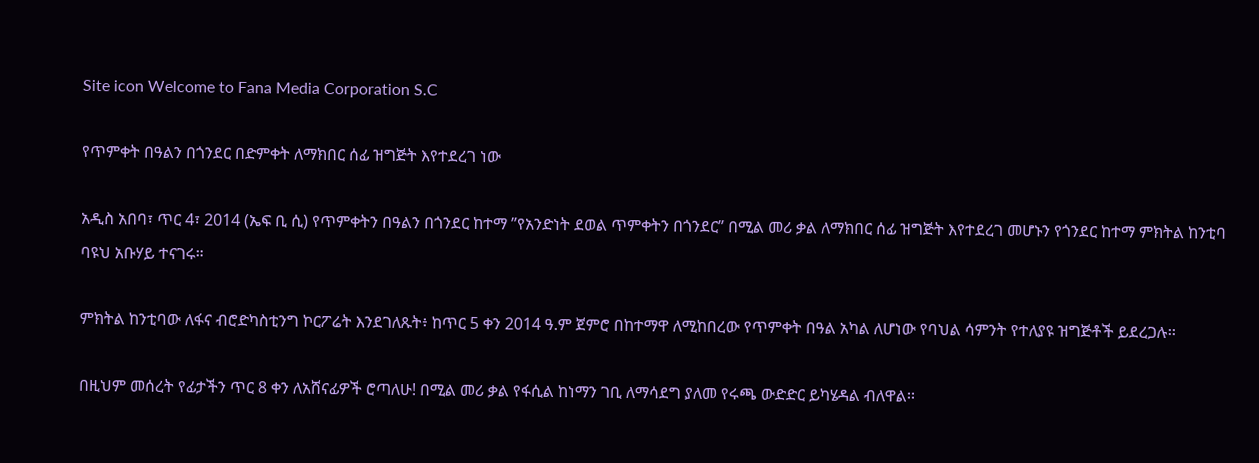Site icon Welcome to Fana Media Corporation S.C

የጥምቀት በዓልን በጎንደር በድምቀት ለማክበር ሰፊ ዝግጅት እየተደረገ ነው

አዲስ አበባ፣ ጥር 4፣ 2014 (ኤፍ ቢ ሲ) የጥምቀትን በዓልን በጎንደር ከተማ ”የአንድነት ደወል ጥምቀትን በጎንደር” በሚል መሪ ቃል ለማክበር ሰፊ ዝግጅት እየተደረገ መሆኑን የጎንደር ከተማ ምክትል ከንቲባ ባዩህ አቡሃይ ተናገሩ።

ምክትል ከንቲባው ለፋና ብሮድካስቲንግ ኮርፖሬት እንደገለጹት፥ ከጥር 5 ቀን 2014 ዓ.ም ጀምሮ በከተማዋ ለሚከበረው የጥምቀት በዓል አካል ለሆነው የባህል ሳምንት የተለያዩ ዝግጅቶች ይደረጋሉ፡፡

በዚህም መሰረት የፊታችን ጥር 8 ቀን ለአሸናፊዎች ሮጣለሁ! በሚል መሪ ቃል የፋሲል ከነማን ገቢ ለማሳደግ ያለመ የሩጫ ውድድር ይካሄዳል ብለዋል፡፡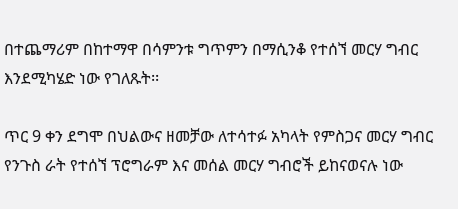በተጨማሪም በከተማዋ በሳምንቱ ግጥምን በማሲንቆ የተሰኘ መርሃ ግብር እንደሚካሄድ ነው የገለጹት፡፡

ጥር 9 ቀን ደግሞ በህልውና ዘመቻው ለተሳተፉ አካላት የምስጋና መርሃ ግብር የንጉስ ራት የተሰኘ ፕሮግራም እና መሰል መርሃ ግብሮች ይከናወናሉ ነው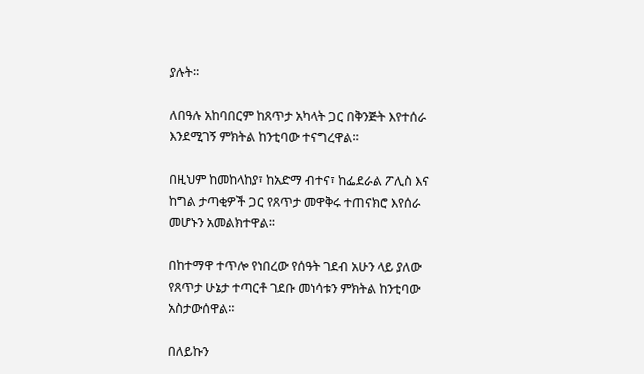ያሉት።

ለበዓሉ አከባበርም ከጸጥታ አካላት ጋር በቅንጅት እየተሰራ እንደሚገኝ ምክትል ከንቲባው ተናግረዋል።

በዚህም ከመከላከያ፣ ከአድማ ብተና፣ ከፌደራል ፖሊስ እና ከግል ታጣቂዎች ጋር የጸጥታ መዋቅሩ ተጠናክሮ እየሰራ መሆኑን አመልክተዋል፡፡

በከተማዋ ተጥሎ የነበረው የሰዓት ገደብ አሁን ላይ ያለው የጸጥታ ሁኔታ ተጣርቶ ገደቡ መነሳቱን ምክትል ከንቲባው አስታውሰዋል።

በለይኩን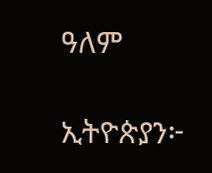ዓለም

ኢትዮጵያን፦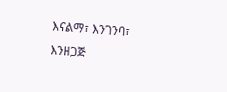እናልማ፣ እንገንባ፣ እንዘጋጅ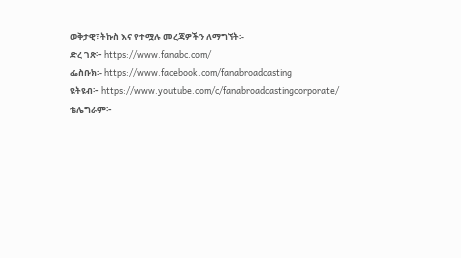ወቅታዊ፣ትኩስ እና የተሟሉ መረጃዎችን ለማግኘት፡-
ድረ ገጽ፦ https://www.fanabc.com/
ፌስቡክ፡- https://www.facebook.com/fanabroadcasting
ዩትዩብ፦ https://www.youtube.com/c/fanabroadcastingcorporate/
ቴሌግራም፦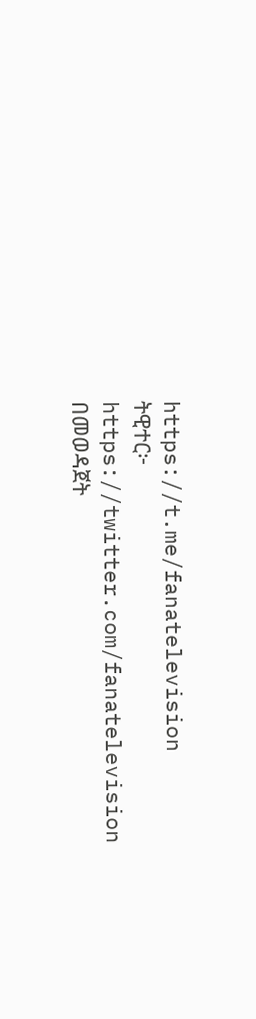https://t.me/fanatelevision
ትዊተር፦ https://twitter.com/fanatelevision በመወዳጀት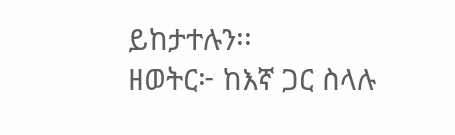ይከታተሉን፡፡
ዘወትር፦ ከእኛ ጋር ስላሉ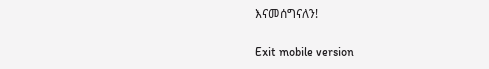እናመሰግናለን!

Exit mobile version